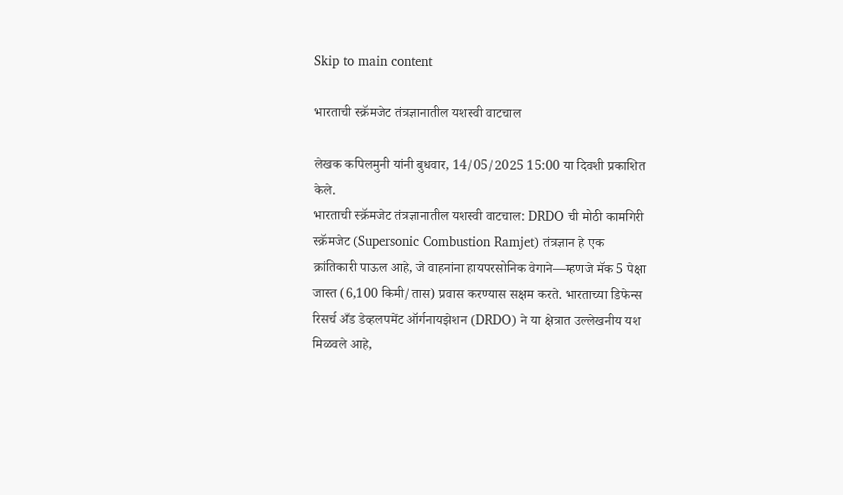Skip to main content

भारताची स्क्रॅमजेट तंत्रज्ञानातील यशस्वी वाटचाल

लेखक कपिलमुनी यांनी बुधवार, 14/05/2025 15:00 या दिवशी प्रकाशित केले.
भारताची स्क्रॅमजेट तंत्रज्ञानातील यशस्वी वाटचाल: DRDO ची मोठी कामगिरी स्क्रॅमजेट (Supersonic Combustion Ramjet) तंत्रज्ञान हे एक क्रांतिकारी पाऊल आहे, जे वाहनांना हायपरसोनिक वेगाने—म्हणजे मॅक 5 पेक्षा जास्त (6,100 किमी/तास) प्रवास करण्यास सक्षम करते. भारताच्या डिफेन्स रिसर्च अँड डेव्हलपमेंट ऑर्गनायझेशन (DRDO) ने या क्षेत्रात उल्लेखनीय यश मिळवले आहे,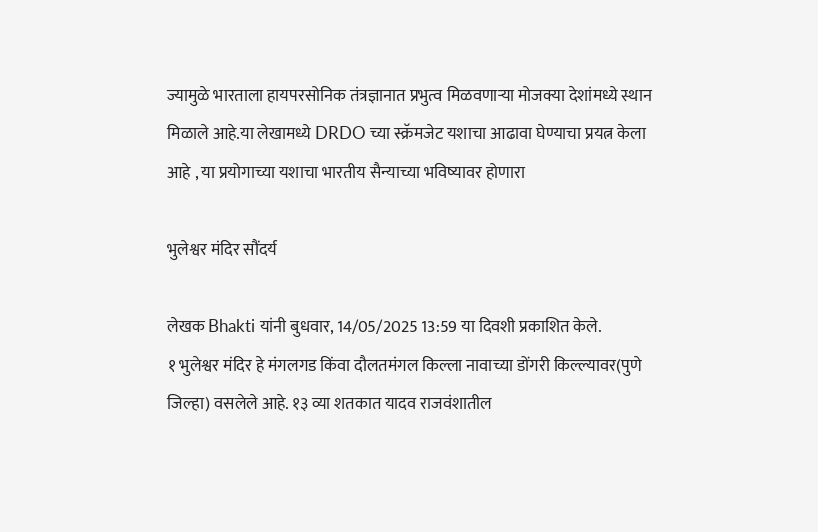ज्यामुळे भारताला हायपरसोनिक तंत्रज्ञानात प्रभुत्व मिळवणाऱ्या मोजक्या देशांमध्ये स्थान मिळाले आहे.या लेखामध्ये DRDO च्या स्क्रॅमजेट यशाचा आढावा घेण्याचा प्रयत्न केला आहे , या प्रयोगाच्या यशाचा भारतीय सैन्याच्या भविष्यावर होणारा

भुलेश्वर मंदिर सौंदर्य

लेखक Bhakti यांनी बुधवार, 14/05/2025 13:59 या दिवशी प्रकाशित केले.
१ भुलेश्वर मंदिर हे मंगलगड किंवा दौलतमंगल किल्ला नावाच्या डोंगरी किल्ल्यावर(पुणे जिल्हा) वसलेले आहे. १३ व्या शतकात यादव राजवंशातील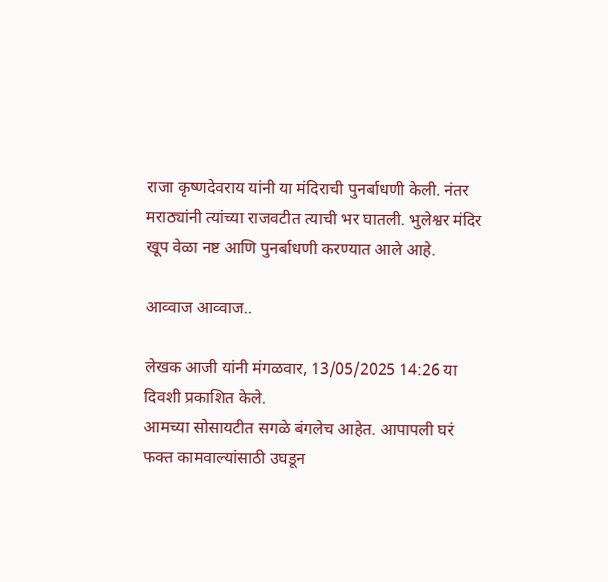राजा कृष्णदेवराय यांनी या मंदिराची पुनर्बाधणी केली. नंतर मराठ्यांनी त्यांच्या राजवटीत त्याची भर घातली. भुलेश्वर मंदिर खूप वेळा नष्ट आणि पुनर्बाधणी करण्यात आले आहे.

आव्वाज आव्वाज..

लेखक आजी यांनी मंगळवार, 13/05/2025 14:26 या दिवशी प्रकाशित केले.
आमच्या सोसायटीत सगळे बंगलेच आहेत. आपापली घरं फक्त कामवाल्यांसाठी उघडून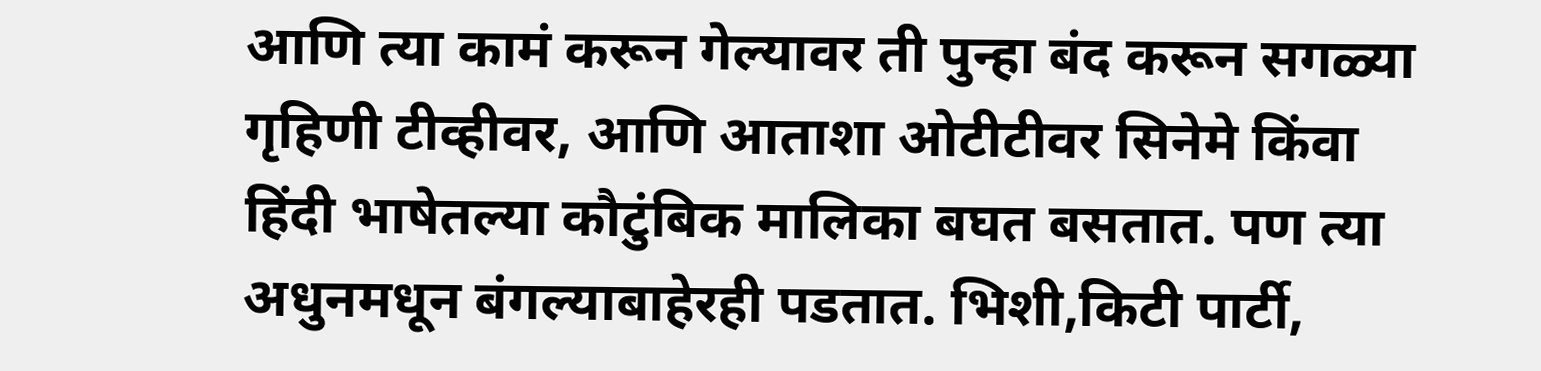आणि त्या कामं करून गेल्यावर ती पुन्हा बंद करून सगळ्या गृहिणी टीव्हीवर, आणि आताशा ओटीटीवर सिनेमे किंवा हिंदी भाषेतल्या कौटुंबिक मालिका बघत बसतात. पण त्या अधुनमधून बंगल्याबाहेरही पडतात. भिशी,किटी पार्टी,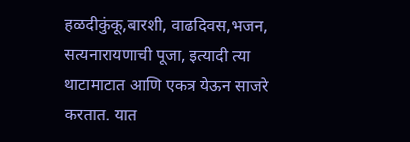हळदीकुंकू,बारशी, वाढदिवस,भजन, सत्यनारायणाची पूजा, इत्यादी त्या थाटामाटात आणि एकत्र येऊन साजरे करतात. यात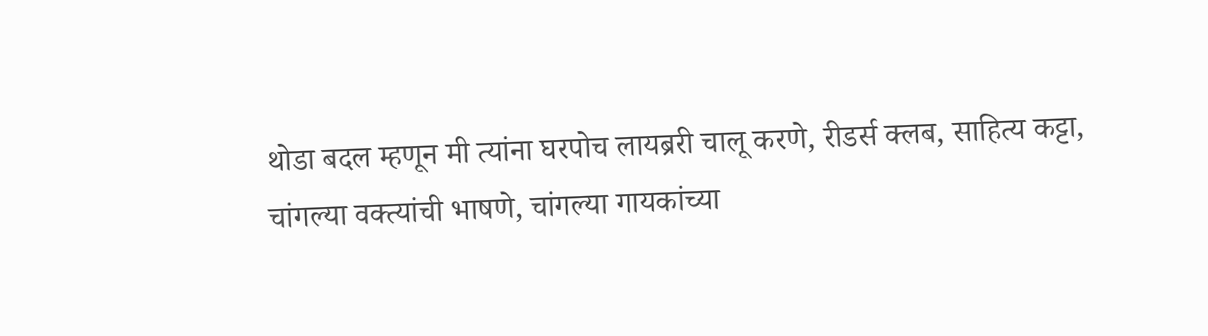थोडा बदल म्हणून मी त्यांना घरपोच लायब्ररी चालू करणे, रीडर्स क्लब, साहित्य कट्टा, चांगल्या वक्त्यांची भाषणे, चांगल्या गायकांच्या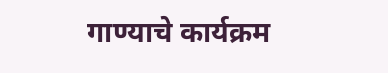गाण्याचे कार्यक्रम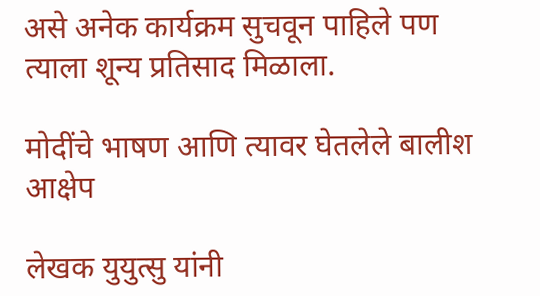असे अनेक कार्यक्रम सुचवून पाहिले पण त्याला शून्य प्रतिसाद मिळाला.

मोदींचे भाषण आणि त्यावर घेतलेले बालीश आक्षेप

लेखक युयुत्सु यांनी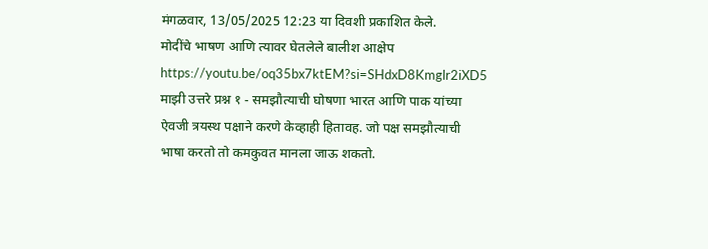मंगळवार, 13/05/2025 12:23 या दिवशी प्रकाशित केले.
मोदींचे भाषण आणि त्यावर घेतलेले बालीश आक्षेप https://youtu.be/oq35bx7ktEM?si=SHdxD8Kmglr2iXD5 माझी उत्तरे प्रश्न १ - समझौत्याची घोषणा भारत आणि पाक यांच्या ऐवजी त्रयस्थ पक्षाने करणे केव्हाही हितावह. जो पक्ष समझौत्याची भाषा करतो तो कमकुवत मानला जाऊ शकतो.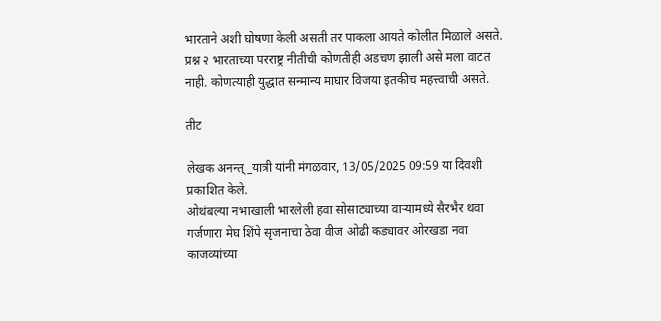भारताने अशी घोषणा केली असती तर पाकला आयते कोलीत मिळाले असते. प्रश्न २ भारताच्या परराष्ट्र नीतीची कोणतीही अडचण झाली असे मला वाटत नाही. कोणत्याही युद्धात सन्मान्य माघार विजया इतकीच महत्त्वाची असते.

तीट

लेखक अनन्त्_यात्री यांनी मंगळवार, 13/05/2025 09:59 या दिवशी प्रकाशित केले.
ओथंबल्या नभाखाली भारलेली हवा सोसाट्याच्या वाऱ्यामध्ये सैरभैर थवा गर्जणारा मेघ शिंपे सृजनाचा ठेवा वीज ओढी कड्यावर ओरखडा नवा काजव्यांच्या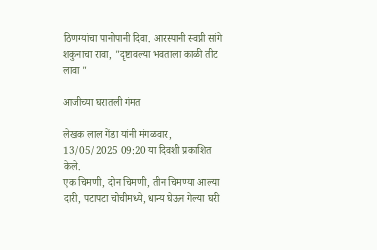ठिणग्यांचा पानोपानी दिवा. आरस्पानी स्वप्नी सांगे शकुनाचा रावा, "दृष्टावल्या भवताला काळी तीट लावा "

आजीच्या घरातली गंमत

लेखक लाल गेंडा यांनी मंगळवार, 13/05/2025 09:20 या दिवशी प्रकाशित केले.
एक चिमणी, दोन चिमणी, तीन चिमण्या आल्या दारी, पटापटा चोचीमध्ये, धान्य घेऊन गेल्या घरी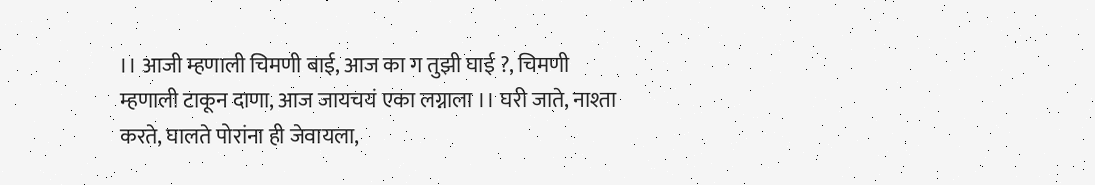।। आजी म्हणाली चिमणी बाई, आज का ग तुझी घाई ?, चिमणी म्हणाली टाकून दाणा, आज जायचयं एका लग्नाला ।। घरी जाते, नाश्ता करते, घालते पोरांना ही जेवायला,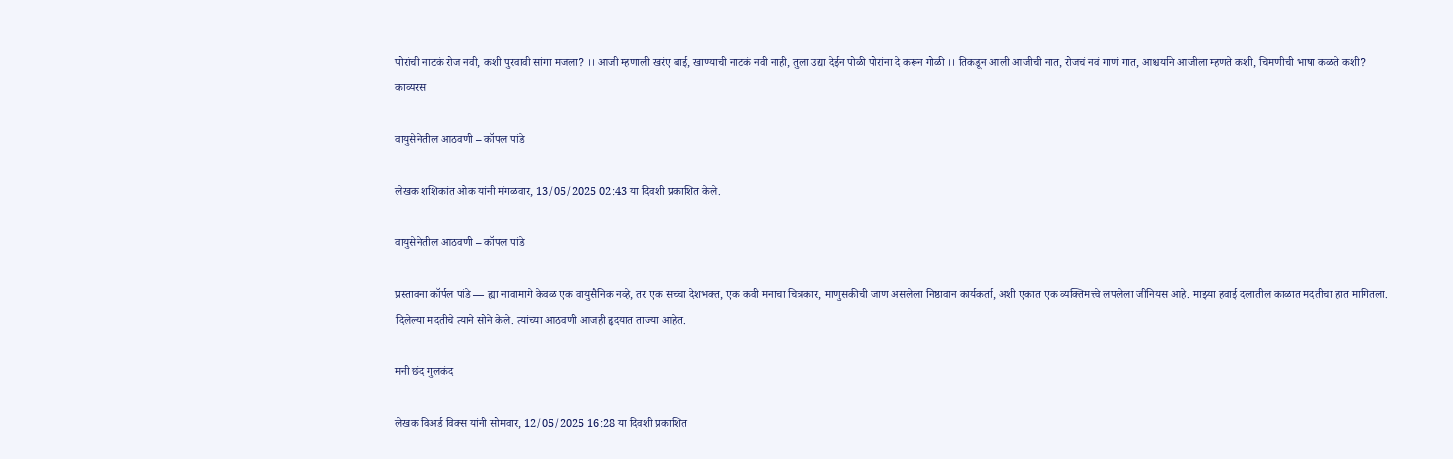पोरांची नाटकं रोज नवी, कशी पुरवावी सांगा मजला? ।। आजी म्हणाली खरंए बाई, खाण्याची नाटकं नवी नाही, तुला उद्या देईन पोळी पोरांना दे करून गोळी ।। तिकडून आली आजीची नात, रोजचं नवं गाणं गात, आश्चर्याने आजीला म्हणते कशी, चिमणीची भाषा कळते कशी?
काव्यरस

वायुसेनेतील आठवणी – कॉपल पांडे

लेखक शशिकांत ओक यांनी मंगळवार, 13/05/2025 02:43 या दिवशी प्रकाशित केले.

वायुसेनेतील आठवणी – कॉपल पांडे

प्रस्तावना कॉर्पल पांडे — ह्या नावामागे केवळ एक वायुसैनिक नव्हे, तर एक सच्चा देशभक्त, एक कवी मनाचा चित्रकार, माणुसकीची जाण असलेला निष्ठावान कार्यकर्ता, अशी एकात एक व्यक्तिमत्त्वे लपलेला जीनियस आहे. माझ्या हवाई दलातील काळात मदतीचा हात मागितला. दिलेल्या मदतीचे त्याने सोने केले. त्यांच्या आठवणी आजही हृदयात ताज्या आहेत.

मनी छंद गुलकंद

लेखक विअर्ड विक्स यांनी सोमवार, 12/05/2025 16:28 या दिवशी प्रकाशित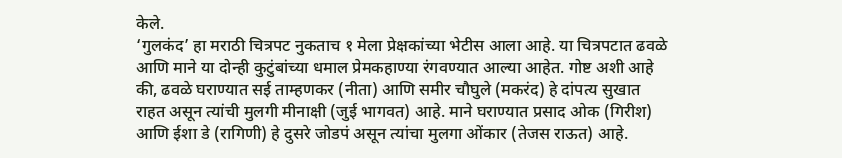केले.
‘गुलकंद’ हा मराठी चित्रपट नुकताच १ मेला प्रेक्षकांच्या भेटीस आला आहे. या चित्रपटात ढवळे आणि माने या दोन्ही कुटुंबांच्या धमाल प्रेमकहाण्या रंगवण्यात आल्या आहेत. गोष्ट अशी आहे की, ढवळे घराण्यात सई ताम्हणकर (नीता) आणि समीर चौघुले (मकरंद) हे दांपत्य सुखात राहत असून त्यांची मुलगी मीनाक्षी (जुई भागवत) आहे. माने घराण्यात प्रसाद ओक (गिरीश) आणि ईशा डे (रागिणी) हे दुसरे जोडपं असून त्यांचा मुलगा ओंकार (तेजस राऊत) आहे.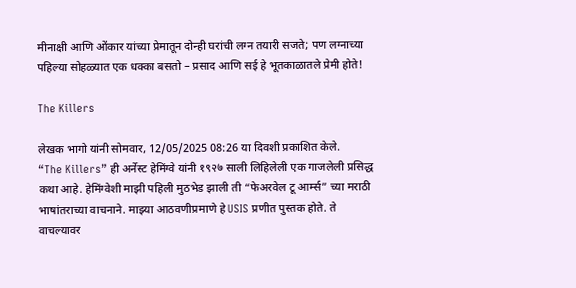मीनाक्षी आणि ओंकार यांच्या प्रेमातून दोन्ही घरांची लग्न तयारी सजते; पण लग्नाच्या पहिल्या सोहळ्यात एक धक्का बसतो – प्रसाद आणि सई हे भूतकाळातले प्रेमी होते!

The Killers

लेखक भागो यांनी सोमवार, 12/05/2025 08:26 या दिवशी प्रकाशित केले.
“The Killers” ही अर्नेस्ट हेमिंग्वे यांनी १९२७ साली लिहिलेली एक गाजलेली प्रसिद्ध कथा आहे. हेमिंग्वेशी माझी पहिली मुठभेड झाली ती “फेअरवेल टू आर्म्स” च्या मराठी भाषांतराच्या वाचनाने. माझ्या आठवणीप्रमाणे हे USIS प्रणीत पुस्तक होते. ते वाचल्यावर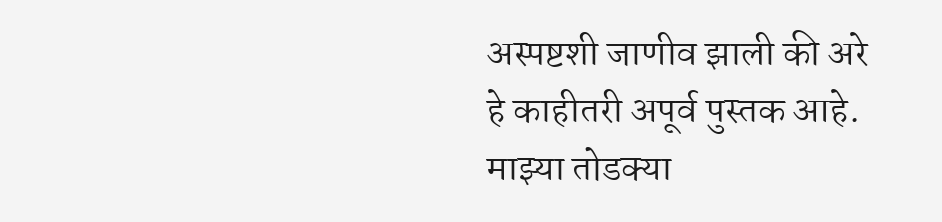अस्पष्टशी जाणीव झाली की अरे हे काहीतरी अपूर्व पुस्तक आहे. माझ्या तोडक्या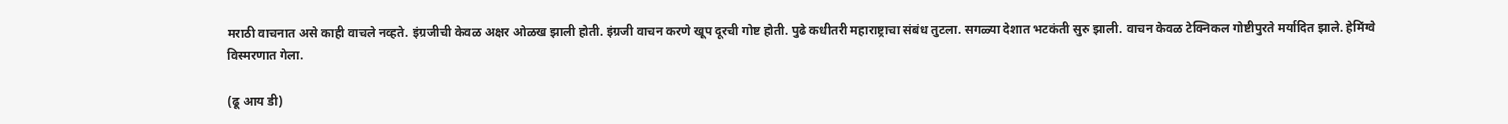मराठी वाचनात असे काही वाचले नव्हते. इंग्रजीची केवळ अक्षर ओळख झाली होती. इंग्रजी वाचन करणे खूप दूरची गोष्ट होती. पुढे कधीतरी महाराष्ट्राचा संबंध तुटला. सगळ्या देशात भटकंती सुरु झाली. वाचन केवळ टेक्निकल गोष्टीपुरते मर्यादित झाले. हेमिंग्वे विस्मरणात गेला.

(ढू आय डी)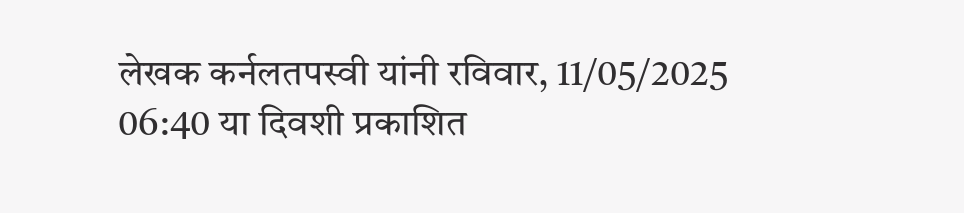लेखक कर्नलतपस्वी यांनी रविवार, 11/05/2025 06:40 या दिवशी प्रकाशित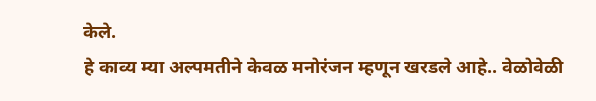केले.
हे काव्य म्या अल्पमतीने केवळ मनोरंजन म्हणून खरडले आहे.. वेळोवेळी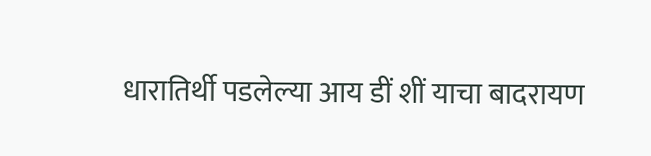धारातिर्थी पडलेल्या आय डीं शीं याचा बादरायण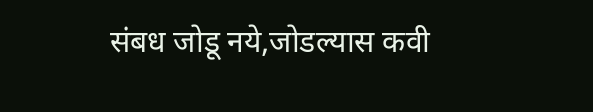संबध जोडू नये,जोडल्यास कवी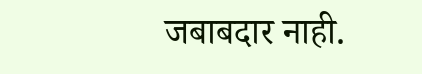जबाबदार नाही.